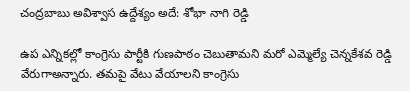చంద్రబాబు అవిశ్వాస ఉద్దేశ్యం అదే: శోభా నాగి రెడ్డి

ఉప ఎన్నికల్లో కాంగ్రెసు పార్టీకి గుణపాఠం చెబుతామని మరో ఎమ్మెల్యే చెన్నకేశవ రెడ్డి వేరుగాఅన్నారు. తమపై వేటు వేయాలని కాంగ్రెసు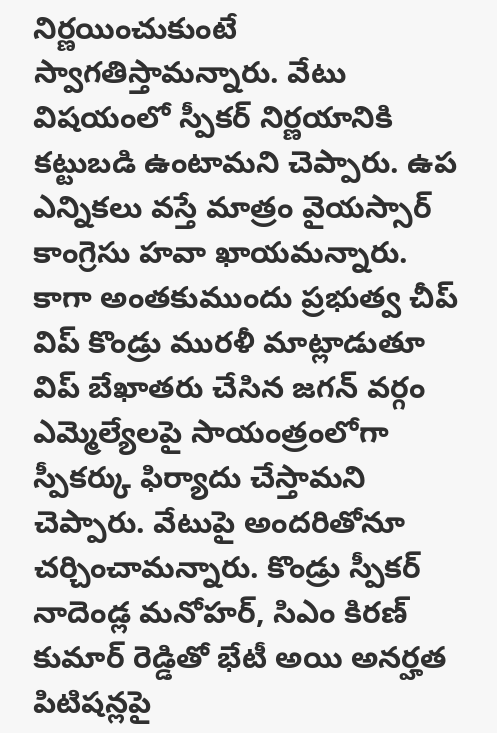నిర్ణయించుకుంటే స్వాగతిస్తామన్నారు. వేటు విషయంలో స్పీకర్ నిర్ణయానికి కట్టుబడి ఉంటామని చెప్పారు. ఉప ఎన్నికలు వస్తే మాత్రం వైయస్సార్ కాంగ్రెసు హవా ఖాయమన్నారు.
కాగా అంతకుముందు ప్రభుత్వ చీప్ విప్ కొండ్రు మురళీ మాట్లాడుతూ విప్ బేఖాతరు చేసిన జగన్ వర్గం ఎమ్మెల్యేలపై సాయంత్రంలోగా స్పీకర్కు ఫిర్యాదు చేస్తామని చెప్పారు. వేటుపై అందరితోనూ చర్చించామన్నారు. కొండ్రు స్పీకర్ నాదెండ్ల మనోహర్, సిఎం కిరణ్ కుమార్ రెడ్డితో భేటీ అయి అనర్హత పిటిషన్లపై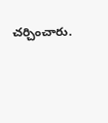చర్చించారు.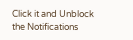Click it and Unblock the Notifications